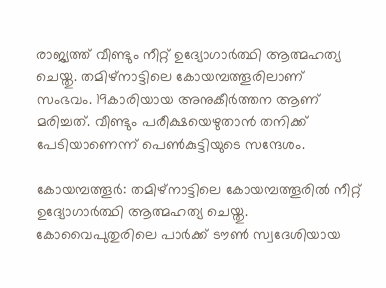രാജ്യത്ത് വീണ്ടും നീറ്റ് ഉദ്യോഗാർത്ഥി ആത്മഹത്യ ചെയ്തു. തമിഴ്നാട്ടിലെ കോയമ്പത്തൂരിലാണ് സംഭവം. 19കാരിയായ അനുകീ‍‍ർത്തന ആണ് മരിച്ചത്. വീണ്ടും പരീക്ഷയെഴുതാൻ തനിക്ക് പേടിയാണെന്ന് പെൺകുട്ടിയുടെ സന്ദേശം.

കോയമ്പത്തൂ‍ർ: തമിഴ്നാട്ടിലെ കോയമ്പത്തൂരിൽ നീറ്റ് ഉദ്യോഗാർത്ഥി ആത്മഹത്യ ചെയ്തു. കോവൈപുതുരിലെ പാർക്ക് ടൗൺ സ്വദേശിയായ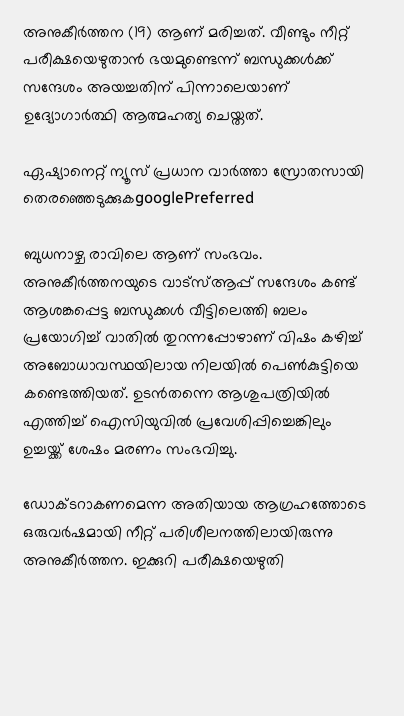അനുകീ‍‍ർത്തന (19) ആണ് മരിച്ചത്. വീണ്ടും നീറ്റ് പരീക്ഷയെഴുതാൻ ഭയമുണ്ടെന്ന് ബന്ധുക്കൾക്ക് സന്ദേശം അയച്ചതിന് പിന്നാലെയാണ് ഉദ്യോഗാ‍ർത്ഥി ആത്മഹത്യ ചെയ്തത്.

ഏഷ്യാനെറ്റ് ന്യൂസ് പ്രധാന വാർത്താ സ്രോതസായി തെരഞ്ഞെടുക്കുകgooglePreferred

ബുധനാഴ്ച രാവിലെ ആണ് സംഭവം. അനുകീ‍‍ർത്തനയുടെ വാട്സ്ആപ്പ് സന്ദേശം കണ്ട് ആശങ്കപ്പെട്ട ബന്ധുക്കൾ വീട്ടിലെത്തി ബലം പ്രയോഗിച്ച് വാതിൽ തുറന്നപ്പോഴാണ് വിഷം കഴിച്ച് അബോധാവസ്ഥയിലായ നിലയിൽ പെൺകുട്ടിയെ കണ്ടെത്തിയത്. ഉടൻതന്നെ ആശുപത്രിയിൽ എത്തിച്ച് ഐസിയുവിൽ പ്രവേശിപ്പിച്ചെങ്കിലും ഉച്ചയ്ക്ക് ശേഷം മരണം സംഭവിച്ചു.

ഡോക്ടറാകണമെന്ന അതിയായ ആഗ്രഹത്തോടെ ഒരുവ‍ർഷമായി നീറ്റ് പരിശീലനത്തിലായിരുന്നു അനുകീർത്തന. ഇക്കുറി പരീക്ഷയെഴുതി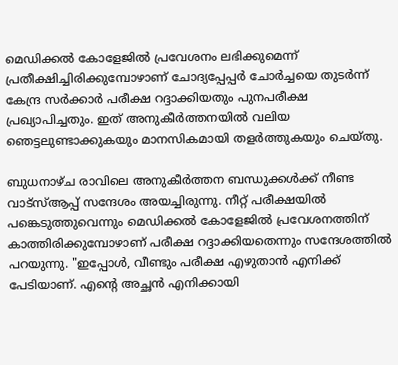മെഡിക്കൽ കോളേജിൽ പ്രവേശനം ലഭിക്കുമെന്ന് പ്രതീക്ഷിച്ചിരിക്കുമ്പോഴാണ് ചോദ്യപ്പേപ്പർ ചോർച്ചയെ തുടർന്ന് കേന്ദ്ര സർക്കാർ പരീക്ഷ റദ്ദാക്കിയതും പുനപരീക്ഷ പ്രഖ്യാപിച്ചതും. ഇത് അനുകീർത്തനയിൽ വലിയ ഞെട്ടലുണ്ടാക്കുകയും മാനസികമായി തള‍ർത്തുകയും ചെയ്തു.

ബുധനാഴ്ച രാവിലെ അനുകീർത്തന ബന്ധുക്കൾക്ക് നീണ്ട വാട്സ്ആപ്പ് സന്ദേശം അയച്ചിരുന്നു. നീറ്റ് പരീക്ഷയിൽ പങ്കെടുത്തുവെന്നും മെഡിക്കൽ കോളേജിൽ പ്രവേശനത്തിന് കാത്തിരിക്കുമ്പോഴാണ് പരീക്ഷ റദ്ദാക്കിയതെന്നും സന്ദേശത്തിൽ പറയുന്നു. "ഇപ്പോൾ, വീണ്ടും പരീക്ഷ എഴുതാൻ എനിക്ക് പേടിയാണ്. എന്റെ അച്ഛൻ എനിക്കായി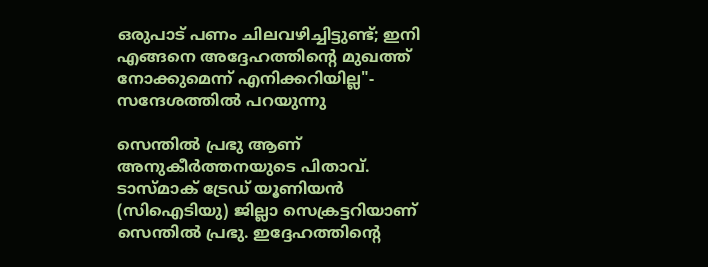ഒരുപാട് പണം ചിലവഴിച്ചിട്ടുണ്ട്; ഇനി എങ്ങനെ അദ്ദേഹത്തിന്റെ മുഖത്ത് നോക്കുമെന്ന് എനിക്കറിയില്ല"- സന്ദേശത്തിൽ പറയുന്നു

സെന്തിൽ പ്രഭു ആണ് അനുകീ‍‍ർത്തനയുടെ പിതാവ്. ടാസ്മാക് ട്രേഡ് യൂണിയൻ (സിഐടിയു) ജില്ലാ സെക്രട്ടറിയാണ് സെന്തിൽ പ്രഭു. ഇദ്ദേഹത്തിൻ്റെ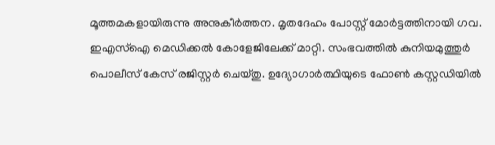മൂത്തമകളായിരുന്നു അനുകീ‍ർത്തന. മൃതദേഹം പോസ്റ്റ് മോ‍ർട്ടത്തിനായി ഗവ. ഇഎസ്ഐ മെഡിക്കൽ കോളേജിലേക്ക് മാറ്റി. സംഭവത്തിൽ കുനിയമുത്തുർ പൊലീസ് കേസ് രജിസ്റ്റർ ചെയ്തു. ഉദ്യോഗാർത്ഥിയുടെ ഫോൺ കസ്റ്റഡിയിൽ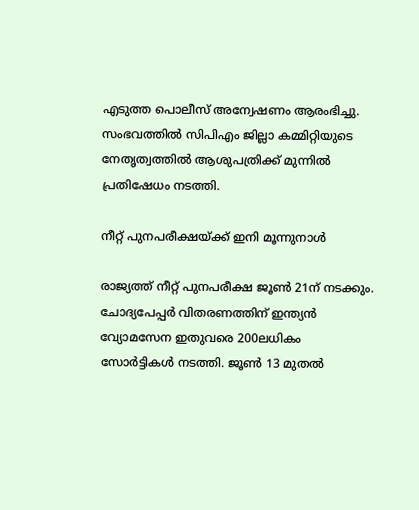എടുത്ത പൊലീസ് അന്വേഷണം ആരംഭിച്ചു. സംഭവത്തിൽ സിപിഎം ജില്ലാ കമ്മിറ്റിയുടെ നേതൃത്വത്തിൽ ആശുപത്രിക്ക് മുന്നിൽ പ്രതിഷേധം നടത്തി.

നീറ്റ് പുനപരീക്ഷയ്ക്ക് ഇനി മൂന്നുനാൾ

രാജ്യത്ത് നീറ്റ് പുനപരീക്ഷ ജൂൺ 21ന് നടക്കും. ചോദ്യപേപ്പർ വിതരണത്തിന് ഇന്ത്യൻ വ്യോമസേന ഇതുവരെ 200ലധികം സോർട്ടികൾ നടത്തി. ജൂൺ 13 മുതൽ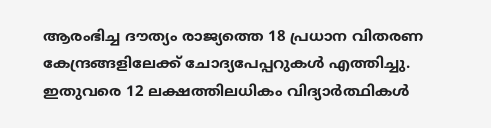ആരംഭിച്ച ദൗത്യം രാജ്യത്തെ 18 പ്രധാന വിതരണ കേന്ദ്രങ്ങളിലേക്ക് ചോദ്യപേപ്പറുകൾ എത്തിച്ചു. ഇതുവരെ 12 ലക്ഷത്തിലധികം വിദ്യാർത്ഥികൾ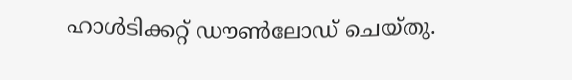ഹാൾടിക്കറ്റ് ഡൗൺലോഡ് ചെയ്തു.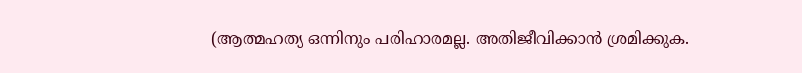(ആത്മഹത്യ ഒന്നിനും പരിഹാരമല്ല. അതിജീവിക്കാൻ ശ്രമിക്കുക.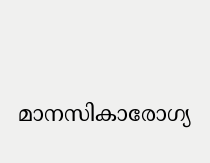മാനസികാരോഗ്യ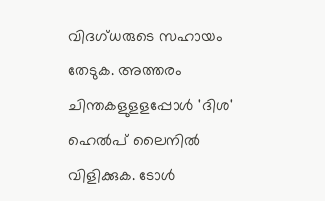വിദഗ്ധരുടെ സഹായം തേടുക. അത്തരം ചിന്തകളുളളപ്പോള്‍ 'ദിശ' ഹെല്‍പ് ലൈനില്‍ വിളിക്കുക. ടോള്‍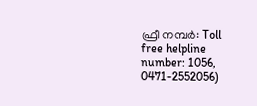ഫ്രീ നമ്പര്‍: Toll free helpline number: 1056, 0471-2552056)